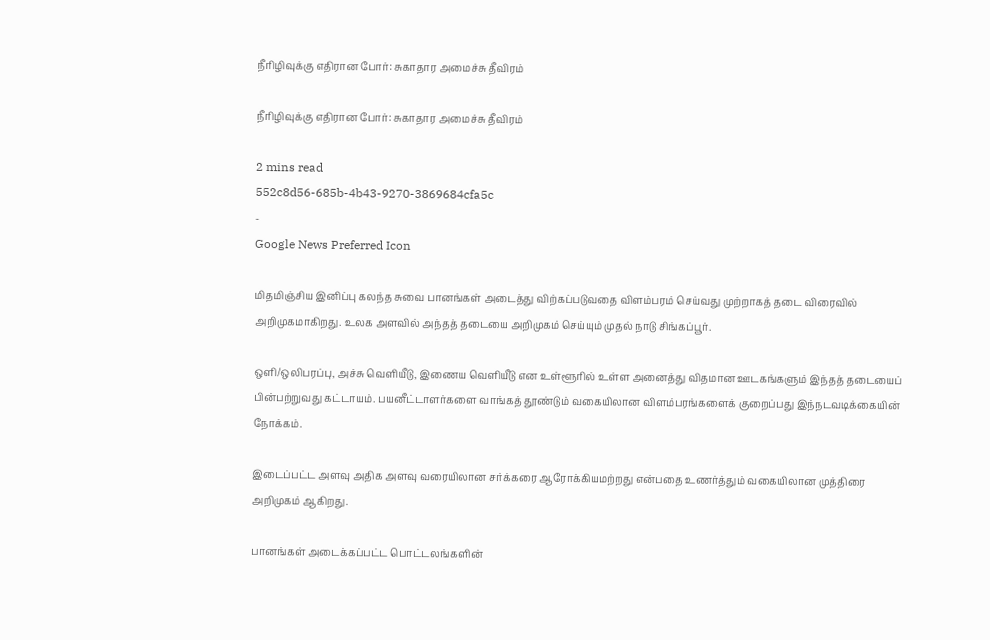நீரிழிவுக்கு எதிரான போர்: சுகாதார அமைச்சு தீவிரம்

நீரிழிவுக்கு எதிரான போர்: சுகாதார அமைச்சு தீவிரம்

2 mins read
552c8d56-685b-4b43-9270-3869684cfa5c
-
Google News Preferred Icon

மிதமிஞ்சிய இனிப்பு கலந்த சுவை பானங்கள் அடைத்து விற்கப்படுவதை விளம்பரம் செய்வது முற்றாகத் தடை விரைவில் அறிமுகமாகிறது. உலக அளவில் அந்தத் தடையை அறிமுகம் செய்யும் முதல் நாடு சிங்கப்பூர்.

ஒளி/ஒலிபரப்பு, அச்சு வெளியீடு, இணைய வெளியீடு என உள்ளூரில் உள்ள அனைத்து விதமான ஊடகங்களும் இந்தத் தடையைப் பின்பற்றுவது கட்டாயம். பயனீட்டாளர்களை வாங்கத் தூண்டும் வகையிலான விளம்பரங்களைக் குறைப்பது இந்நடவடிக்கையின் நோக்கம்.

இடைப்பட்ட அளவு அதிக அளவு வரையிலான சர்க்கரை ஆரோக்கியமற்றது என்பதை உணர்த்தும் வகையிலான முத்திரை அறிமுகம் ஆகிறது.

பானங்கள் அடைக்கப்பட்ட பொட்டலங்களின்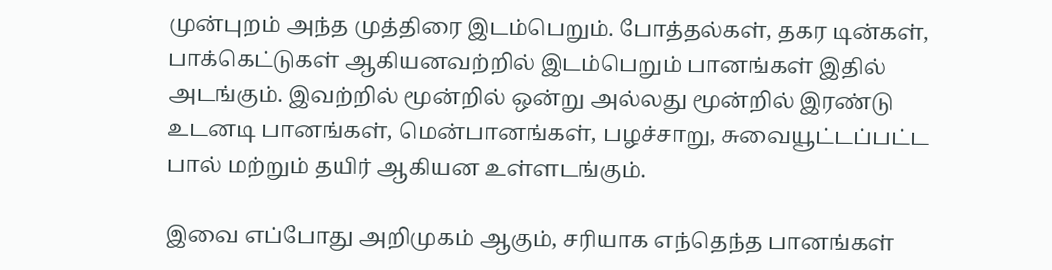முன்புறம் அந்த முத்திரை இடம்பெறும். போத்தல்கள், தகர டின்கள், பாக்கெட்டுகள் ஆகியனவற்றில் இடம்பெறும் பானங்கள் இதில் அடங்கும். இவற்றில் மூன்றில் ஒன்று அல்லது மூன்றில் இரண்டு உடனடி பானங்கள், மென்பானங்கள், பழச்சாறு, சுவையூட்டப்பட்ட பால் மற்றும் தயிர் ஆகியன உள்ளடங்கும்.

இவை எப்போது அறிமுகம் ஆகும், சரியாக எந்தெந்த பானங்கள்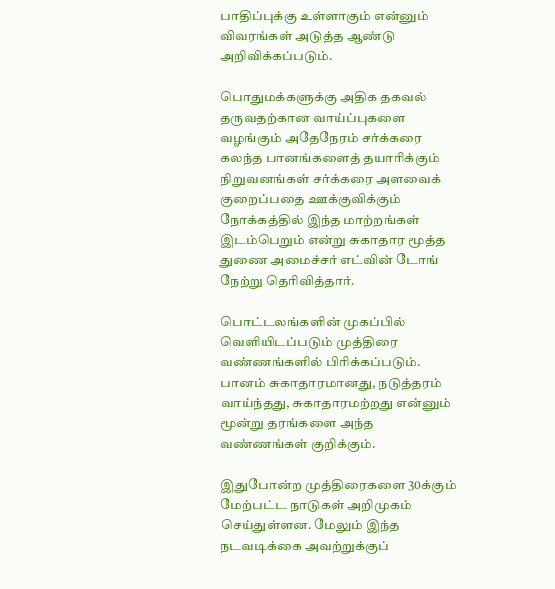பாதிப்புக்கு உள்ளாகும் என்னும் விவரங்கள் அடுத்த ஆண்டு அறிவிக்கப்படும்.

பொதுமக்களுக்கு அதிக தகவல் தருவதற்கான வாய்ப்புகளை வழங்கும் அதேநேரம் சர்க்கரை கலந்த பானங்களைத் தயாரிக்கும் நிறுவனங்கள் சர்க்கரை அளவைக் குறைப்பதை ஊக்குவிக்கும் நோக்கத்தில் இந்த மாற்றங்கள் இடம்பெறும் என்று சுகாதார மூத்த துணை அமைச்சர் எட்வின் டோங் நேற்று தெரிவித்தார்.

பொட்டலங்களின் முகப்பில் வெளியிடப்படும் முத்திரை வண்ணங்களில் பிரிக்கப்படும். பானம் சுகாதாரமானது, நடுத்தரம் வாய்ந்தது, சுகாதாரமற்றது என்னும் மூன்று தரங்களை அந்த வண்ணங்கள் குறிக்கும்.

இதுபோன்ற முத்திரைகளை 30க்கும் மேற்பட்ட நாடுகள் அறிமுகம் செய்துள்ளன. மேலும் இந்த நடவடிக்கை அவற்றுக்குப்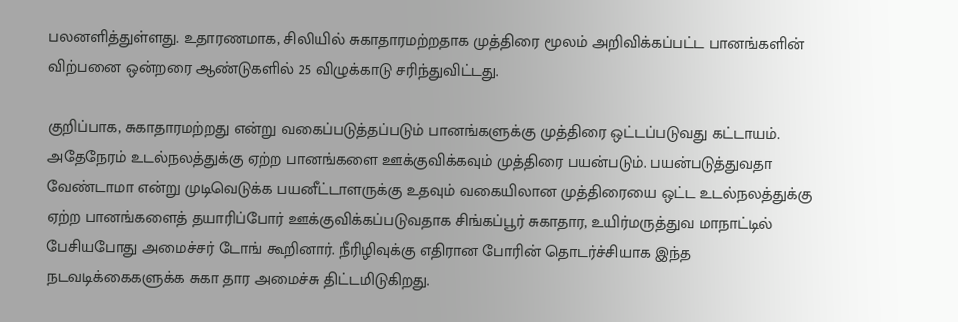பலனளித்துள்ளது. உதாரணமாக, சிலியில் சுகாதாரமற்றதாக முத்திரை மூலம் அறிவிக்கப்பட்ட பானங்களின் விற்பனை ஒன்றரை ஆண்டுகளில் 25 விழுக்காடு சரிந்துவிட்டது.

குறிப்பாக, சுகாதாரமற்றது என்று வகைப்படுத்தப்படும் பானங்களுக்கு முத்திரை ஒட்டப்படுவது கட்டாயம். அதேநேரம் உடல்நலத்துக்கு ஏற்ற பானங்களை ஊக்குவிக்கவும் முத்திரை பயன்படும். பயன்படுத்துவதா வேண்டாமா என்று முடிவெடுக்க பயனீட்டாளருக்கு உதவும் வகையிலான முத்திரையை ஒட்ட உடல்நலத்துக்கு ஏற்ற பானங்களைத் தயாரிப்போர் ஊக்குவிக்கப்படுவதாக சிங்கப்பூர் சுகாதார, உயிர்மருத்துவ மாநாட்டில் பேசியபோது அமைச்சர் டோங் கூறினார். நீரிழிவுக்கு எதிரான போரின் தொடர்ச்சியாக இந்த நடவடிக்கைகளுக்க சுகா தார அமைச்சு திட்டமிடுகிறது.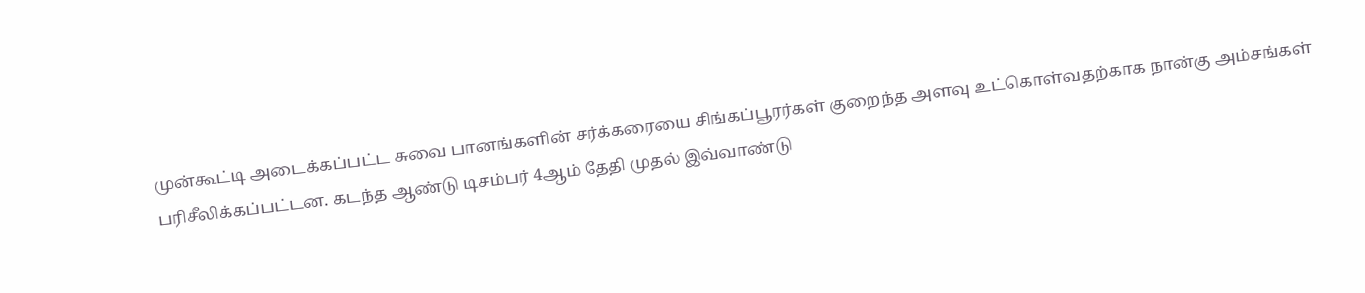முன்கூட்டி அடைக்கப்பட்ட சுவை பானங்களின் சர்க்கரையை சிங்கப்பூரர்கள் குறைந்த அளவு உட்கொள்வதற்காக நான்கு அம்சங்கள் பரிசீலிக்கப்பட்டன. கடந்த ஆண்டு டிசம்பர் 4ஆம் தேதி முதல் இவ்வாண்டு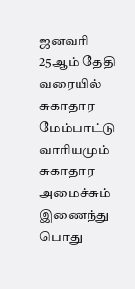ஜனவரி 25ஆம் தேதி வரையில் சுகாதார மேம்பாட்டு வாரியமும் சுகாதார அமைச்சும் இணைந்து பொது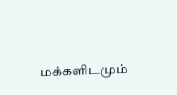மக்களிடமும்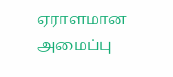ஏராளமான அமைப்பு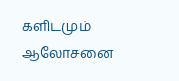களிடமும் ஆலோசனை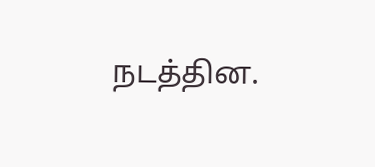நடத்தின.